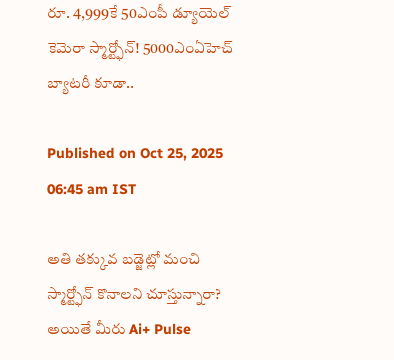రూ. 4,999కే 50ఎంపీ డ్యూయెల్ కెమెరా స్మార్ట్ఫోన్! 5000ఎంఏహెచ్ బ్యాటరీ కూడా..

Published on Oct 25, 2025 06:45 am IST

అతి తక్కువ బడ్జెట్లో మంచి స్మార్ట్ఫోన్ కొనాలని చూస్తున్నారా? అయితే మీరు Ai+ Pulse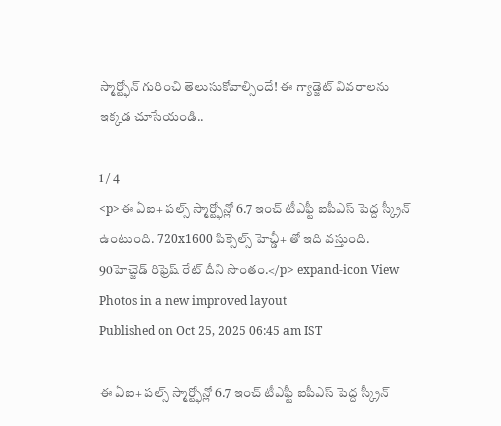స్మార్ట్ఫోన్ గురించి తెలుసుకోవాల్సిందే! ఈ గ్యాడ్జెట్ వివరాలను ఇక్కడ చూసేయండి..

1 / 4
<p>ఈ ఏఐ+ పల్స్ స్మార్ట్ఫోన్లో 6.7 ఇంచ్ టీఎఫ్టీ ఐపీఎస్ పెద్ద స్క్రీన్ ఉంటుంది. 720x1600 పిక్సెల్స్ హెచ్డీ+ తో ఇది వస్తుంది. 90హెచ్జెడ్ రిఫ్రెష్ రేట్ దీని సొంతం.</p> expand-icon View Photos in a new improved layout
Published on Oct 25, 2025 06:45 am IST

ఈ ఏఐ+ పల్స్ స్మార్ట్ఫోన్లో 6.7 ఇంచ్ టీఎఫ్టీ ఐపీఎస్ పెద్ద స్క్రీన్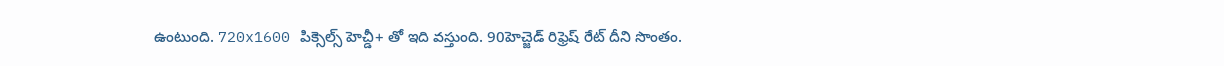ఉంటుంది. 720x1600 పిక్సెల్స్ హెచ్డీ+ తో ఇది వస్తుంది. 90హెచ్జెడ్ రిఫ్రెష్ రేట్ దీని సొంతం.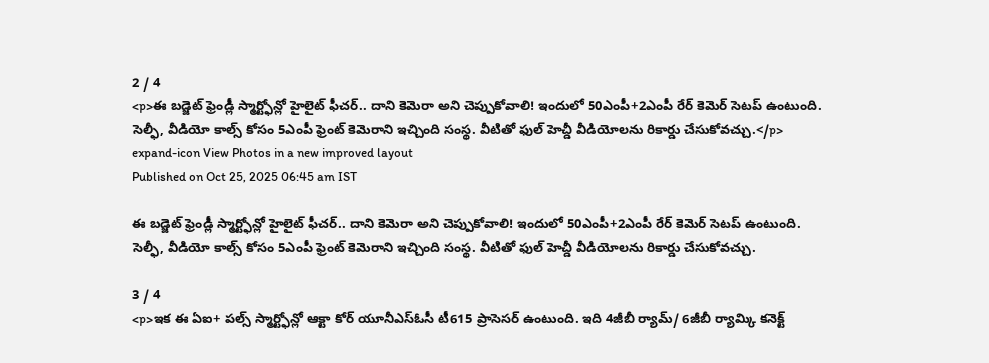2 / 4
<p>ఈ బడ్జెట్ ఫ్రెండ్లీ స్మార్ట్ఫోన్లో హైలైట్ ఫీచర్.. దాని కెమెరా అని చెప్పుకోవాలి! ఇందులో 50ఎంపీ+2ఎంపీ రేర్ కెమెర్ సెటప్ ఉంటుంది. సెల్ఫీ, వీడియో కాల్స్ కోసం 5ఎంపీ ఫ్రెంట్ కెమెరాని ఇచ్చింది సంస్థ. వీటితో ఫుల్ హెచ్డీ వీడియోలను రికార్డు చేసుకోవచ్చు.</p> expand-icon View Photos in a new improved layout
Published on Oct 25, 2025 06:45 am IST

ఈ బడ్జెట్ ఫ్రెండ్లీ స్మార్ట్ఫోన్లో హైలైట్ ఫీచర్.. దాని కెమెరా అని చెప్పుకోవాలి! ఇందులో 50ఎంపీ+2ఎంపీ రేర్ కెమెర్ సెటప్ ఉంటుంది. సెల్ఫీ, వీడియో కాల్స్ కోసం 5ఎంపీ ఫ్రెంట్ కెమెరాని ఇచ్చింది సంస్థ. వీటితో ఫుల్ హెచ్డీ వీడియోలను రికార్డు చేసుకోవచ్చు.

3 / 4
<p>ఇక ఈ ఏఐ+ పల్స్ స్మార్ట్ఫోన్లో ఆక్టా కోర్ యూనీఎస్ఓసీ టీ615 ప్రాసెసర్ ఉంటుంది. ఇది 4జీబీ ర్యామ్/ 6జీబీ ర్యామ్కి కనెక్ట్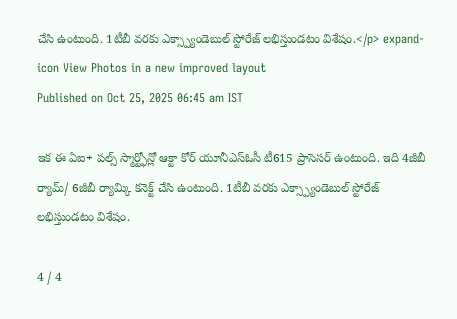చేసి ఉంటుంది. 1టీబీ వరకు ఎక్స్ప్యాండెబుల్ స్టోరేజ్ లభిస్తుండటం విశేషం.</p> expand-icon View Photos in a new improved layout
Published on Oct 25, 2025 06:45 am IST

ఇక ఈ ఏఐ+ పల్స్ స్మార్ట్ఫోన్లో ఆక్టా కోర్ యూనీఎస్ఓసీ టీ615 ప్రాసెసర్ ఉంటుంది. ఇది 4జీబీ ర్యామ్/ 6జీబీ ర్యామ్కి కనెక్ట్ చేసి ఉంటుంది. 1టీబీ వరకు ఎక్స్ప్యాండెబుల్ స్టోరేజ్ లభిస్తుండటం విశేషం.

4 / 4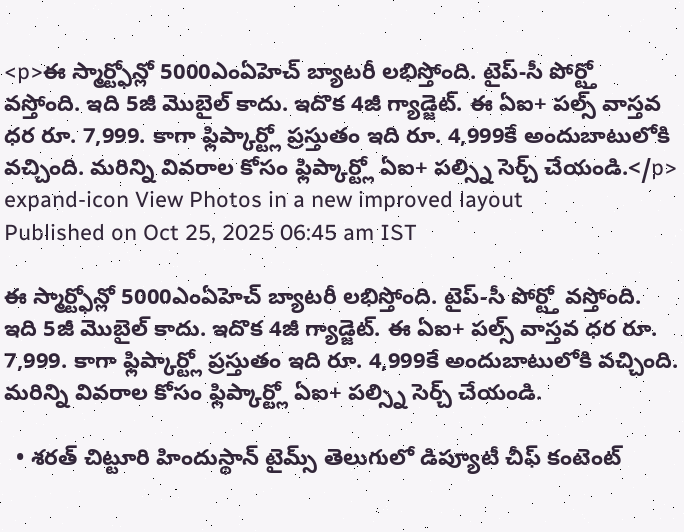<p>ఈ స్మార్ట్ఫోన్లో 5000ఎంఏహెచ్ బ్యాటరీ లభిస్తోంది. టైప్-సీ పోర్ట్తో వస్తోంది. ఇది 5జీ మొబైల్ కాదు. ఇదొక 4జీ గ్యాడ్జెట్. ఈ ఏఐ+ పల్స్ వాస్తవ ధర రూ. 7,999. కాగా ఫ్లిప్కార్ట్లో ప్రస్తుతం ఇది రూ. 4,999కే అందుబాటులోకి వచ్చింది. మరిన్ని వివరాల కోసం ఫ్లిప్కార్ట్లో ఏఐ+ పల్స్ని సెర్చ్ చేయండి.</p> expand-icon View Photos in a new improved layout
Published on Oct 25, 2025 06:45 am IST

ఈ స్మార్ట్ఫోన్లో 5000ఎంఏహెచ్ బ్యాటరీ లభిస్తోంది. టైప్-సీ పోర్ట్తో వస్తోంది. ఇది 5జీ మొబైల్ కాదు. ఇదొక 4జీ గ్యాడ్జెట్. ఈ ఏఐ+ పల్స్ వాస్తవ ధర రూ. 7,999. కాగా ఫ్లిప్కార్ట్లో ప్రస్తుతం ఇది రూ. 4,999కే అందుబాటులోకి వచ్చింది. మరిన్ని వివరాల కోసం ఫ్లిప్కార్ట్లో ఏఐ+ పల్స్ని సెర్చ్ చేయండి.

  • శరత్ చిట్టూరి హిందుస్థాన్ టైమ్స్ తెలుగులో డిప్యూటీ చీఫ్ కంటెంట్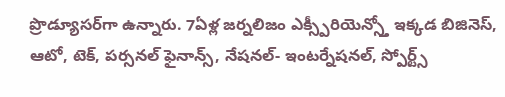ప్రొడ్యూసర్‌గా ఉన్నారు. 7ఏళ్ల జర్నలిజం ఎక్స్పీరియెన్స్తో ఇక్కడ బిజినెస్, ఆటో, టెక్, పర్సనల్ ఫైనాన్స్, నేషనల్- ఇంటర్నేషనల్, స్పోర్ట్స్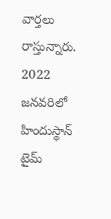వార్తలు రాస్తున్నారు. 2022 జనవరిలో హిందుస్థాన్ టైమ్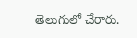తెలుగులో చేరారు.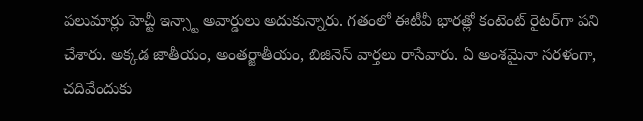పలుమార్లు హెచ్టీ ఇన్స్టా అవార్డులు అదుకున్నారు. గతంలో ఈటీవీ భారత్లో కంటెంట్ రైటర్‌గా పని చేశారు. అక్కడ జాతీయం, అంతర్జాతీయం, బిజినెస్ వార్తలు రాసేవారు. ఏ అంశమైనా సరళంగా, చదివేందుకు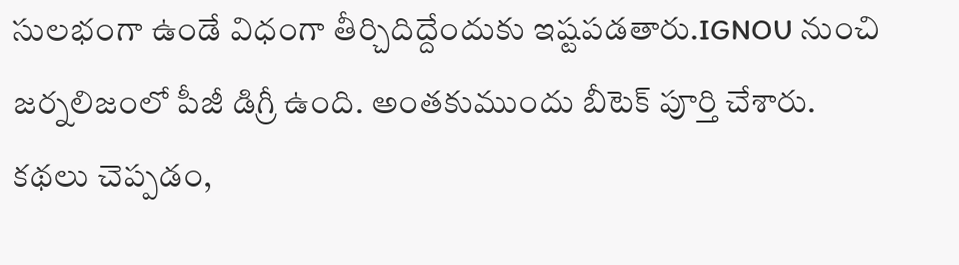సులభంగా ఉండే విధంగా తీర్చిదిద్దేందుకు ఇష్టపడతారు.IGNOU నుంచి జర్నలిజంలో పీజీ డిగ్రీ ఉంది. అంతకుముందు బీటెక్ పూర్తి చేశారు. కథలు చెప్పడం,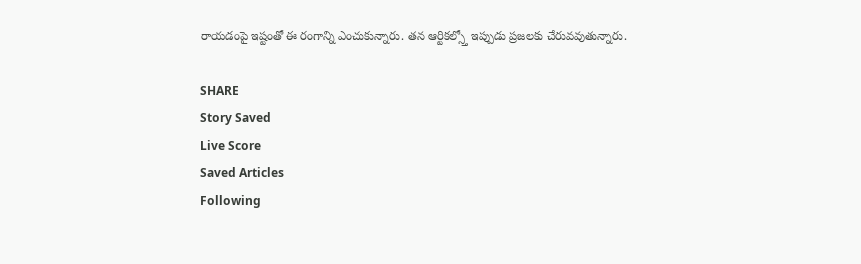రాయడంపై ఇష్టంతో ఈ రంగాన్ని ఎంచుకున్నారు. తన ఆర్టికల్స్తో ఇప్పుడు ప్రజలకు చేరువవుతున్నారు.

SHARE
Story Saved
Live Score
Saved Articles
Following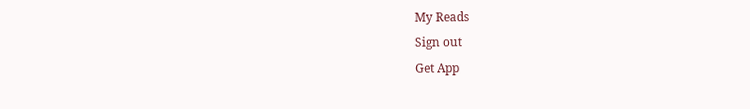My Reads
Sign out
Get App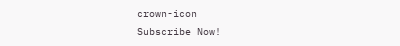crown-icon
Subscribe Now!